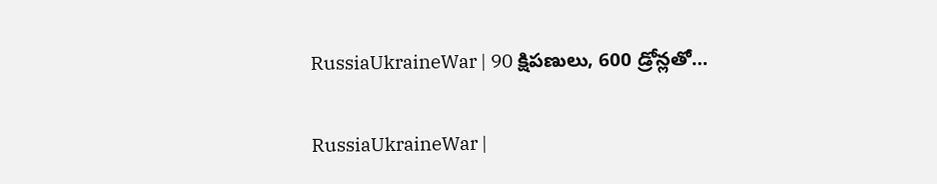RussiaUkraineWar | 90 క్షిపణులు, 600 డ్రోన్లతో…

RussiaUkraineWar |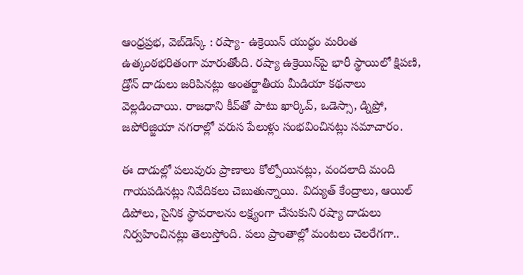ఆంధ్రప్రభ, వెబ్‌డెస్క్‌ : రష్యా- ఉక్రెయిన్‌ యుద్ధం మరింత ఉత్కంఠభరితంగా మారుతోంది. రష్యా ఉక్రెయిన్‌పై భారీ స్థాయిలో క్షిపణి, డ్రోన్ దాడులు జరిపినట్లు అంతర్జాతీయ మీడియా కథనాలు వెల్లడించాయి. రాజధాని కీవ్‌తో పాటు ఖార్కివ్, ఒడెస్సా, డ్నిప్రో, జపోరిజ్జియా నగరాల్లో వరుస పేలుళ్లు సంభవించినట్లు సమాచారం.

ఈ దాడుల్లో పలువురు ప్రాణాలు కోల్పోయినట్లు, వందలాది మంది గాయపడినట్లు నివేదికలు చెబుతున్నాయి. విద్యుత్ కేంద్రాలు, ఆయిల్ డిపోలు, సైనిక స్థావరాలను లక్ష్యంగా చేసుకుని రష్యా దాడులు నిర్వహించినట్లు తెలుస్తోంది. పలు ప్రాంతాల్లో మంటలు చెలరేగగా..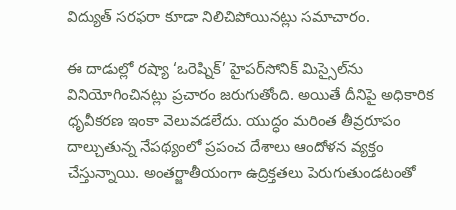విద్యుత్ సరఫరా కూడా నిలిచిపోయినట్లు సమాచారం.

ఈ దాడుల్లో రష్యా ‘ఒరెష్నిక్’ హైపర్‌సోనిక్ మిస్సైల్‌ను వినియోగించినట్లు ప్రచారం జరుగుతోంది. అయితే దీనిపై అధికారిక ధృవీకరణ ఇంకా వెలువడలేదు. యుద్ధం మరింత తీవ్రరూపం దాల్చుతున్న నేపథ్యంలో ప్రపంచ దేశాలు ఆందోళన వ్యక్తం చేస్తున్నాయి. అంతర్జాతీయంగా ఉద్రిక్తతలు పెరుగుతుండటంతో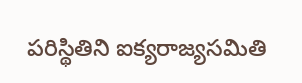పరిస్థితిని ఐక్యరాజ్యసమితి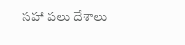సహా పలు దేశాలు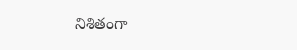నిశితంగా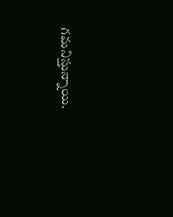గమనిస్తున్నాయి.